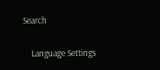Search

    Language Settings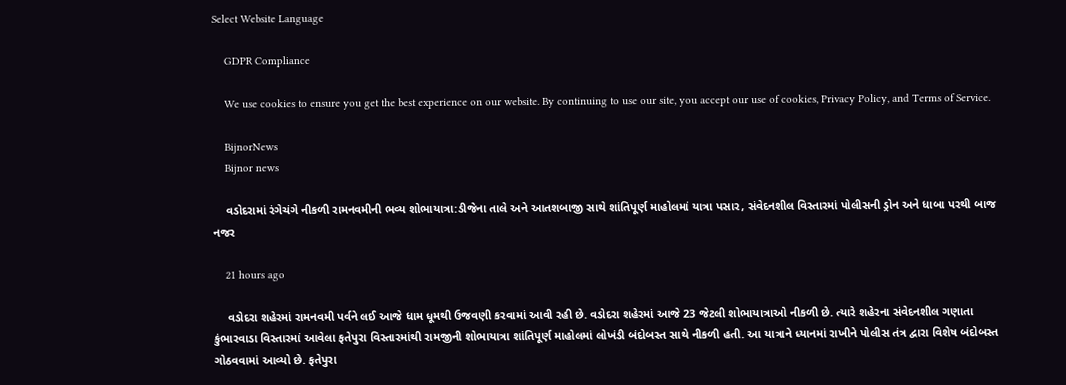Select Website Language

    GDPR Compliance

    We use cookies to ensure you get the best experience on our website. By continuing to use our site, you accept our use of cookies, Privacy Policy, and Terms of Service.

    BijnorNews
    Bijnor news

    વડોદરામાં રંગેચંગે નીકળી રામનવમીની ભવ્ય શોભાયાત્રા:ડીજેના તાલે અને આતશબાજી સાથે શાંતિપૂર્ણ માહોલમાં યાત્રા પસાર, સંવેદનશીલ વિસ્તારમાં પોલીસની ડ્રોન અને ધાબા પરથી બાજ નજર

    21 hours ago

    વડોદરા શહેરમાં રામનવમી પર્વને લઈ આજે ધામ ધૂમથી ઉજવણી કરવામાં આવી રહી છે. વડોદરા શહેરમાં આજે 23 જેટલી શોભાયાત્રાઓ નીકળી છે. ત્યારે શહેરના સંવેદનશીલ ગણાતા કુંભારવાડા વિસ્તારમાં આવેલા ફતેપુરા વિસ્તારમાંથી રામજીની શોભાયાત્રા શાંતિપૂર્ણ માહોલમાં લોખંડી બંદોબસ્ત સાથે નીકળી હતી. આ યાત્રાને ધ્યાનમાં રાખીને પોલીસ તંત્ર દ્વારા વિશેષ બંદોબસ્ત ગોઠવવામાં આવ્યો છે. ફતેપુરા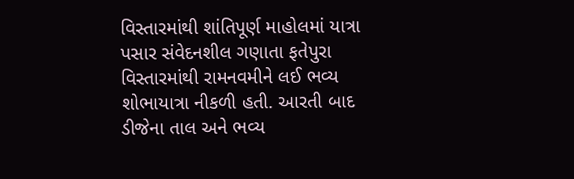વિસ્તારમાંથી શાંતિપૂર્ણ માહોલમાં યાત્રા પસાર સંવેદનશીલ ગણાતા ફતેપુરા વિસ્તારમાંથી રામનવમીને લઈ ભવ્ય શોભાયાત્રા નીકળી હતી. આરતી બાદ ડીજેના તાલ અને ભવ્ય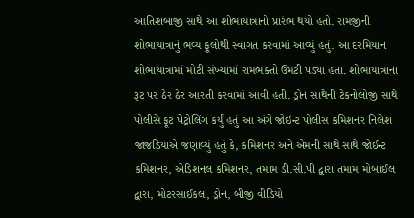આતિશબાજી સાથે આ શોભાયાત્રાનો પ્રારંભ થયો હતો. રામજીની શોભાયાત્રાનું ભવ્ય ફૂલોથી સ્વાગત કરવામાં આવ્યું હતું. આ દરમિયાન શોભાયાત્રામાં મોટી સંખ્યામાં રામભક્તો ઉમટી પડ્યા હતા. શોભાયાત્રાના રૂટ પર ઠેર ઠેર આરતી કરવામાં આવી હતી. ડ્રોન સાથેની ટેકનોલોજી સાથે પોલીસે ફૂટ પેટ્રોલિંગ કર્યું હતું આ અંગે જોઇન્ટ પોલીસ કમિશનર નિલેશ જાજડિયાએ જણાવ્યું હતું કે, કમિશનર અને એમની સાથે સાથે જોઈન્ટ કમિશનર, એડિશનલ કમિશનર, તમામ ડી.સી.પી દ્વારા તમામ મોબાઈલ દ્વારા, મોટરસાઈકલ, ડ્રોન, બીજી વીડિયો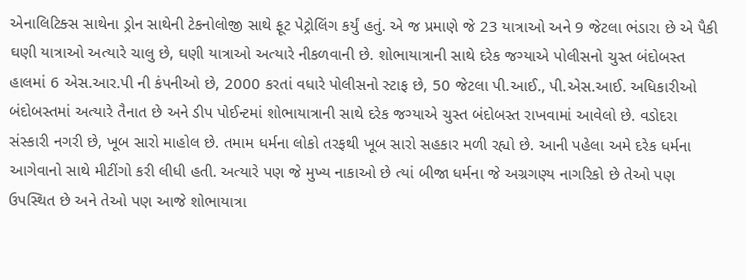એનાલિટિક્સ સાથેના ડ્રોન સાથેની ટેકનોલોજી સાથે ફૂટ પેટ્રોલિંગ કર્યું હતું. એ જ પ્રમાણે જે 23 યાત્રાઓ અને 9 જેટલા ભંડારા છે એ પૈકી ઘણી યાત્રાઓ અત્યારે ચાલુ છે, ઘણી યાત્રાઓ અત્યારે નીકળવાની છે. શોભાયાત્રાની સાથે દરેક જગ્યાએ પોલીસનો ચુસ્ત બંદોબસ્ત હાલમાં 6 એસ.આર.પી ની કંપનીઓ છે, 2000 કરતાં વધારે પોલીસનો સ્ટાફ છે, 50 જેટલા પી.આઈ., પી.એસ.આઈ. અધિકારીઓ બંદોબસ્તમાં અત્યારે તૈનાત છે અને ડીપ પોઈન્ટમાં શોભાયાત્રાની સાથે દરેક જગ્યાએ ચુસ્ત બંદોબસ્ત રાખવામાં આવેલો છે. વડોદરા સંસ્કારી નગરી છે, ખૂબ સારો માહોલ છે. તમામ ધર્મના લોકો તરફથી ખૂબ સારો સહકાર મળી રહ્યો છે. આની પહેલા અમે દરેક ધર્મના આગેવાનો સાથે મીટીંગો કરી લીધી હતી. અત્યારે પણ જે મુખ્ય નાકાઓ છે ત્યાં બીજા ધર્મના જે અગ્રગણ્ય નાગરિકો છે તેઓ પણ ઉપસ્થિત છે અને તેઓ પણ આજે શોભાયાત્રા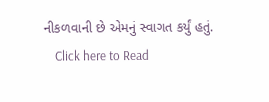નીકળવાની છે એમનું સ્વાગત કર્યું હતું.
    Click here to Read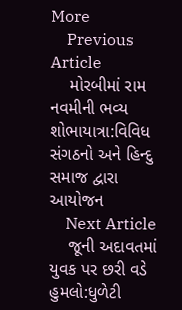More
    Previous Article
    મોરબીમાં રામ નવમીની ભવ્ય શોભાયાત્રા:વિવિધ સંગઠનો અને હિન્દુ સમાજ દ્વારા આયોજન
    Next Article
    જૂની અદાવતમાં યુવક પર છરી વડે હુમલો:ધુળેટી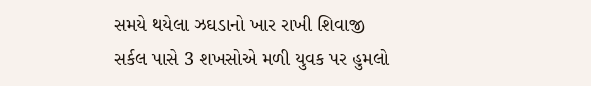સમયે થયેલા ઝઘડાનો ખાર રાખી શિવાજી સર્કલ પાસે 3 શખસોએ મળી યુવક પર હુમલો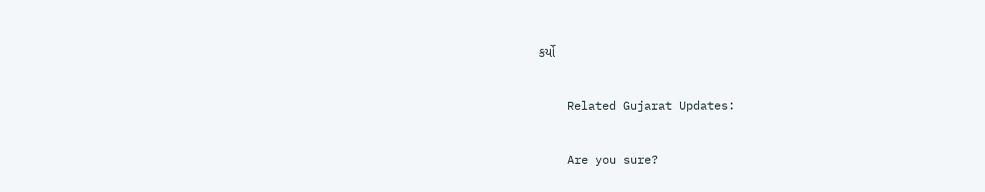કર્યો

    Related Gujarat Updates:

    Are you sure?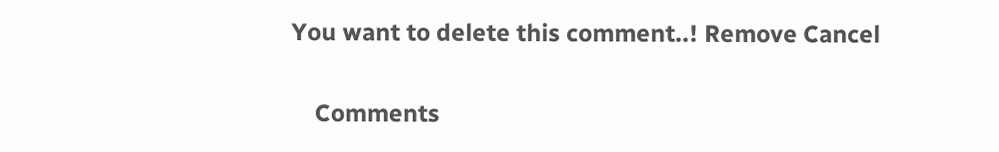You want to delete this comment..! Remove Cancel

    Comments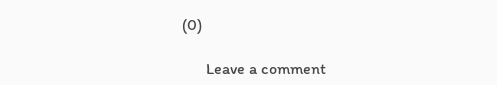(0)

      Leave a comment